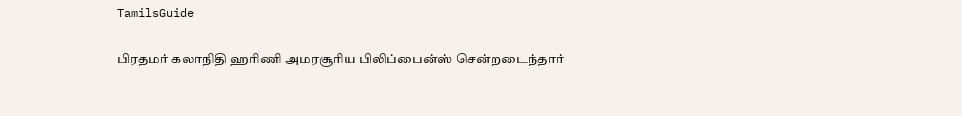TamilsGuide

பிரதமர் கலாநிதி ஹரிணி அமரசூரிய பிலிப்பைன்ஸ் சென்றடைந்தார்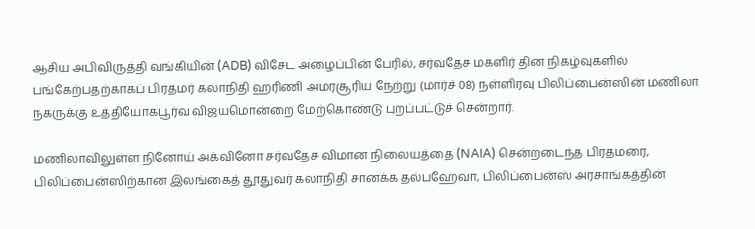ஆசிய அபிவிருத்தி வங்கியின் (ADB) விசேட அழைப்பின் பேரில், சர்வதேச மகளிர் தின நிகழ்வுகளில் பங்கேற்பதற்காகப் பிரதமர் கலாநிதி ஹரிணி அமரசூரிய நேற்று (மார்ச் 08) நள்ளிரவு பிலிப்பைன்ஸின் மணிலா நகருக்கு உத்தியோகபூர்வ விஜயமொன்றை மேற்கொண்டு புறப்பட்டுச் சென்றார்.

மணிலாவிலுள்ள நினோய் அக்வினோ சர்வதேச விமான நிலையத்தை (NAIA) சென்றடைந்த பிரதமரை, பிலிப்பைன்ஸிற்கான இலங்கைத் தூதுவர் கலாநிதி சானக்க தல்பஹேவா, பிலிப்பைன்ஸ் அரசாங்கத்தின்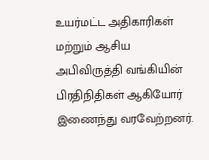உயர்மட்ட அதிகாரிகள் மற்றும் ஆசிய அபிவிருத்தி வங்கியின் பிரதிநிதிகள் ஆகியோர் இணைந்து வரவேற்றனர்.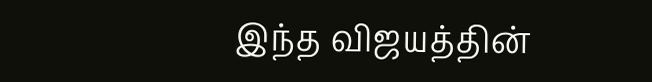இந்த விஜயத்தின்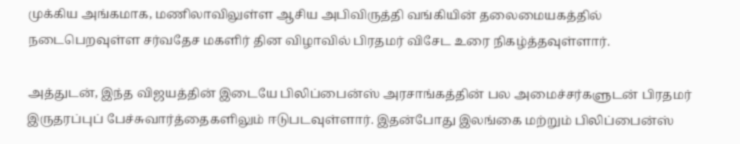முக்கிய அங்கமாக, மணிலாவிலுள்ள ஆசிய அபிவிருத்தி வங்கியின் தலைமையகத்தில் நடைபெறவுள்ள சர்வதேச மகளிர் தின விழாவில் பிரதமர் விசேட உரை நிகழ்த்தவுள்ளார்.

அத்துடன், இந்த விஜயத்தின் இடையே பிலிப்பைன்ஸ் அரசாங்கத்தின் பல அமைச்சர்களுடன் பிரதமர் இருதரப்புப் பேச்சுவார்த்தைகளிலும் ஈடுபடவுள்ளார். இதன்போது இலங்கை மற்றும் பிலிப்பைன்ஸ்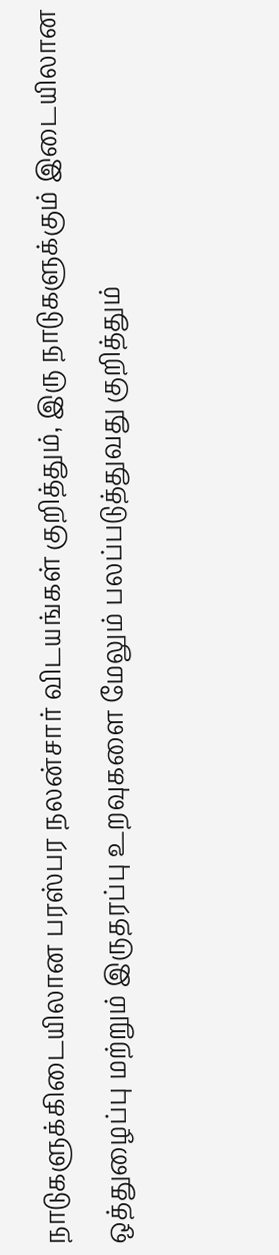நாடுகளுக்கிடையிலான பரஸ்பர நலன்சார் விடயங்கள் குறித்தும், இரு நாடுகளுக்கும் இடையிலான ஒத்துழைப்பு மற்றும் இருதரப்பு உறவுகளை மேலும் பலப்படுத்துவது குறித்தும்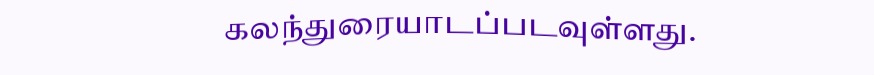கலந்துரையாடப்படவுள்ளது.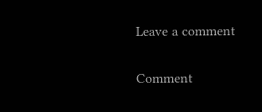Leave a comment

Comment